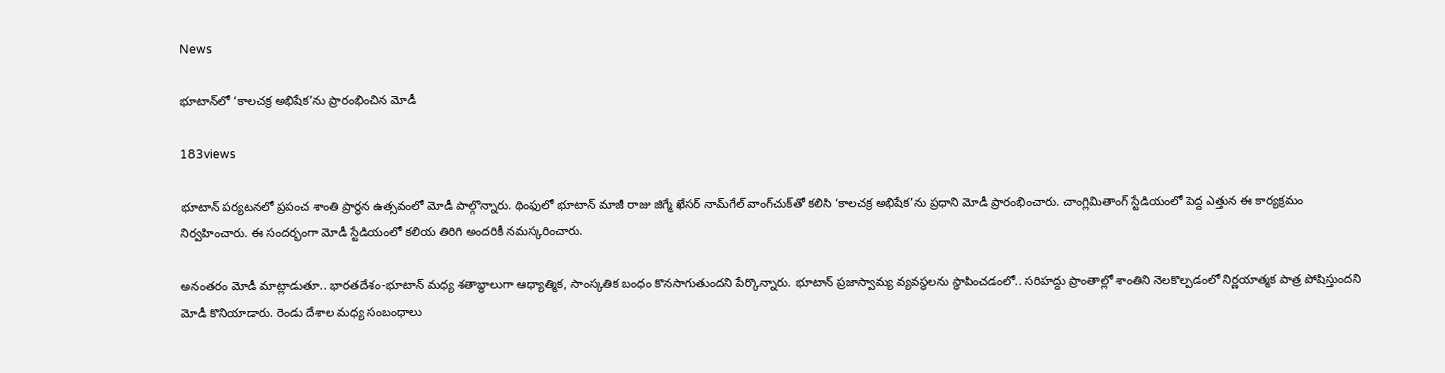News

భూటాన్‌లో ‘కాలచక్ర అభిషేక’ను ప్రారంభించిన మోడీ

183views

భూటాన్‌ పర్యటనలో ప్రపంచ శాంతి ప్రార్థన ఉత్సవంలో మోడీ పాల్గొన్నారు. థింఫులో భూటాన్ మాజీ రాజు జిగ్మే ఖేసర్ నామ్‌గేల్ వాంగ్‌చుక్‌తో కలిసి ‘కాలచక్ర అభిషేక’ను ప్రధాని మోడీ ప్రారంభించారు. చాంగ్లిమితాంగ్ స్టేడియంలో పెద్ద ఎత్తున ఈ కార్యక్రమం నిర్వహించారు. ఈ సందర్భంగా మోడీ స్టేడియంలో కలియ తిరిగి అందరికీ నమస్కరించారు.

అనంతరం మోడీ మాట్లాడుతూ.. భారతదేశం-భూటాన్ మధ్య శతాబ్ధాలుగా ఆధ్యాత్మిక, సాంస్కతిక బంధం కొనసాగుతుందని పేర్కొన్నారు. భూటాన్ ప్రజాస్వామ్య వ్యవస్థలను స్థాపించడంలో.. సరిహద్దు ప్రాంతాల్లో శాంతిని నెలకొల్పడంలో నిర్ణయాత్మక పాత్ర పోషిస్తుందని మోడీ కొనియాడారు. రెండు దేశాల మధ్య సంబంధాలు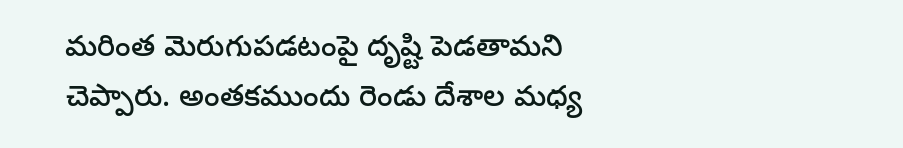మరింత మెరుగుపడటంపై దృష్టి పెడతామని చెప్పారు. అంతకముందు రెండు దేశాల మధ్య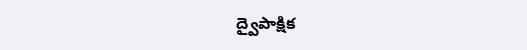ద్వైపాక్షిక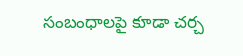సంబంధాలపై కూడా చర్చ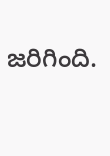జరిగింది.